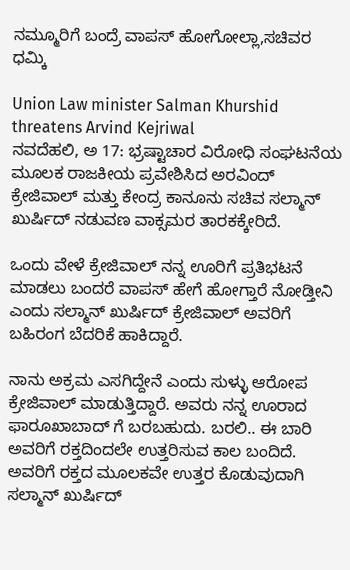ನಮ್ಮೂರಿಗೆ ಬಂದ್ರೆ ವಾಪಸ್ ಹೋಗೋಲ್ಲಾ,ಸಚಿವರ ಧಮ್ಕಿ

Union Law minister Salman Khurshid threatens Arvind Kejriwal
ನವದೆಹಲಿ, ಅ 17: ಭ್ರಷ್ಟಾಚಾರ ವಿರೋಧಿ ಸಂಘಟನೆಯ ಮೂಲಕ ರಾಜಕೀಯ ಪ್ರವೇಶಿಸಿದ ಅರವಿಂದ್ ಕ್ರೇಜಿವಾಲ್ ಮತ್ತು ಕೇಂದ್ರ ಕಾನೂನು ಸಚಿವ ಸಲ್ಮಾನ್ ಖುರ್ಷಿದ್ ನಡುವಣ ವಾಕ್ಸಮರ ತಾರಕಕ್ಕೇರಿದೆ.

ಒಂದು ವೇಳೆ ಕ್ರೇಜಿವಾಲ್ ನನ್ನ ಊರಿಗೆ ಪ್ರತಿಭಟನೆ ಮಾಡಲು ಬಂದರೆ ವಾಪಸ್ ಹೇಗೆ ಹೋಗ್ತಾರೆ ನೋಡ್ತೀನಿ ಎಂದು ಸಲ್ಮಾನ್ ಖುರ್ಷಿದ್ ಕ್ರೇಜಿವಾಲ್ ಅವರಿಗೆ ಬಹಿರಂಗ ಬೆದರಿಕೆ ಹಾಕಿದ್ದಾರೆ.

ನಾನು ಅಕ್ರಮ ಎಸಗಿದ್ದೇನೆ ಎಂದು ಸುಳ್ಳು ಆರೋಪ ಕ್ರೇಜಿವಾಲ್ ಮಾಡುತ್ತಿದ್ದಾರೆ. ಅವರು ನನ್ನ ಊರಾದ ಫಾರೂಖಾಬಾದ್ ಗೆ ಬರಬಹುದು. ಬರಲಿ.. ಈ ಬಾರಿ ಅವರಿಗೆ ರಕ್ತದಿಂದಲೇ ಉತ್ತರಿಸುವ ಕಾಲ ಬಂದಿದೆ. ಅವರಿಗೆ ರಕ್ತದ ಮೂಲಕವೇ ಉತ್ತರ ಕೊಡುವುದಾಗಿ ಸಲ್ಮಾನ್ ಖುರ್ಷಿದ್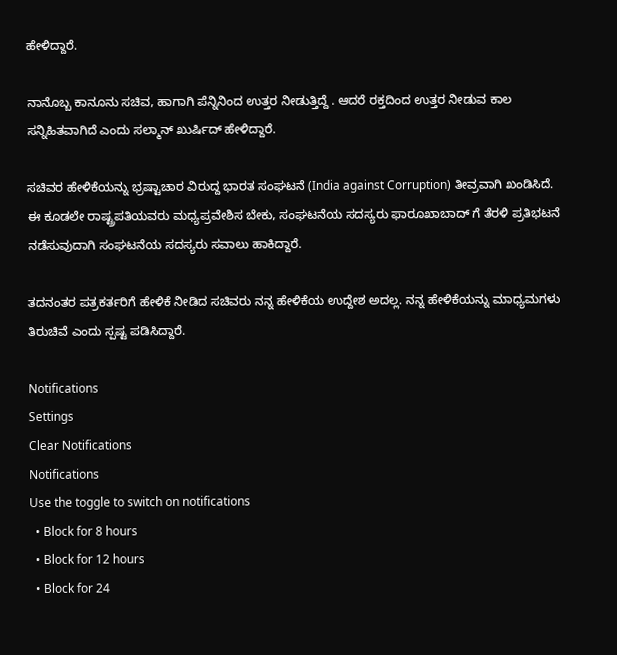ಹೇಳಿದ್ದಾರೆ.

ನಾನೊಬ್ಬ ಕಾನೂನು ಸಚಿವ, ಹಾಗಾಗಿ ಪೆನ್ನಿನಿಂದ ಉತ್ತರ ನೀಡುತ್ತಿದ್ದೆ . ಆದರೆ ರಕ್ತದಿಂದ ಉತ್ತರ ನೀಡುವ ಕಾಲ ಸನ್ನಿಹಿತವಾಗಿದೆ ಎಂದು ಸಲ್ಮಾನ್ ಖುರ್ಷಿದ್ ಹೇಳಿದ್ದಾರೆ.

ಸಚಿವರ ಹೇಳಿಕೆಯನ್ನು ಭ್ರಷ್ಟಾಚಾರ ವಿರುದ್ದ ಭಾರತ ಸಂಘಟನೆ (India against Corruption) ತೀವ್ರವಾಗಿ ಖಂಡಿಸಿದೆ. ಈ ಕೂಡಲೇ ರಾಷ್ಟ್ರಪತಿಯವರು ಮಧ್ಯಪ್ರವೇಶಿಸ ಬೇಕು, ಸಂಘಟನೆಯ ಸದಸ್ಯರು ಫಾರೂಖಾಬಾದ್ ಗೆ ತೆರಳಿ ಪ್ರತಿಭಟನೆ ನಡೆಸುವುದಾಗಿ ಸಂಘಟನೆಯ ಸದಸ್ಯರು ಸವಾಲು ಹಾಕಿದ್ದಾರೆ.

ತದನಂತರ ಪತ್ರಕರ್ತರಿಗೆ ಹೇಳಿಕೆ ನೀಡಿದ ಸಚಿವರು ನನ್ನ ಹೇಳಿಕೆಯ ಉದ್ದೇಶ ಅದಲ್ಲ. ನನ್ನ ಹೇಳಿಕೆಯನ್ನು ಮಾಧ್ಯಮಗಳು ತಿರುಚಿವೆ ಎಂದು ಸ್ಪಷ್ಟ ಪಡಿಸಿದ್ದಾರೆ.

Notifications
Settings
Clear Notifications
Notifications
Use the toggle to switch on notifications
  • Block for 8 hours
  • Block for 12 hours
  • Block for 24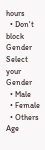hours
  • Don't block
Gender
Select your Gender
  • Male
  • Female
  • Others
Age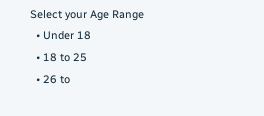Select your Age Range
  • Under 18
  • 18 to 25
  • 26 to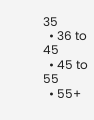35
  • 36 to 45
  • 45 to 55
  • 55+